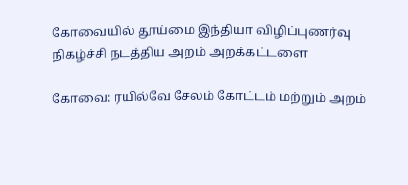கோவையில் தூய்மை இந்தியா விழிப்புணர்வு நிகழ்ச்சி நடத்திய அறம் அறக்கட்டளை

கோவை: ரயில்வே சேலம் கோட்டம் மற்றும் அறம்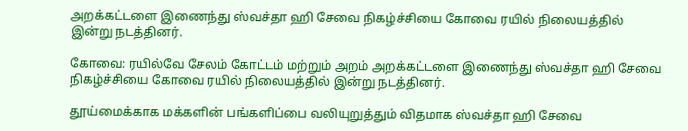அறக்கட்டளை இணைந்து ஸ்வச்தா ஹி சேவை நிகழ்ச்சியை கோவை ரயில் நிலையத்தில் இன்று நடத்தினர்.

கோவை: ரயில்வே சேலம் கோட்டம் மற்றும் அறம் அறக்கட்டளை இணைந்து ஸ்வச்தா ஹி சேவை நிகழ்ச்சியை கோவை ரயில் நிலையத்தில் இன்று நடத்தினர்.

தூய்மைக்காக மக்களின் பங்களிப்பை வலியுறுத்தும் விதமாக ஸ்வச்தா ஹி சேவை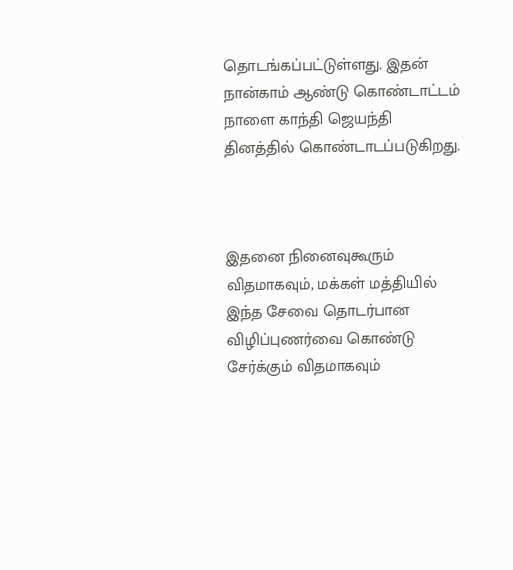தொடங்கப்பட்டுள்ளது. இதன் நான்காம் ஆண்டு கொண்டாட்டம் நாளை காந்தி ஜெயந்தி தினத்தில் கொண்டாடப்படுகிறது.



இதனை நினைவுகூரும் விதமாகவும், மக்கள் மத்தியில் இந்த சேவை தொடர்பான விழிப்புணர்வை கொண்டு சேர்க்கும் விதமாகவும்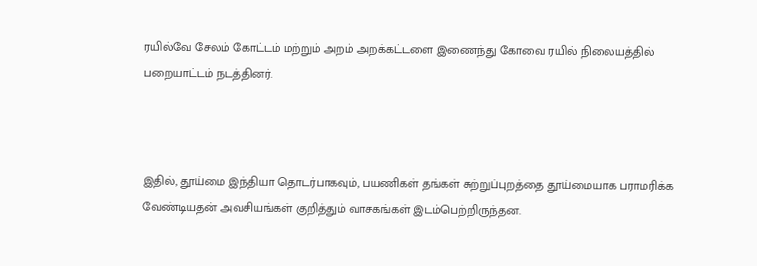ரயில்வே சேலம் கோட்டம் மற்றும் அறம் அறக்கட்டளை இணைந்து கோவை ரயில் நிலையத்தில் பறையாட்டம் நடத்தினர்.



இதில், தூய்மை இந்தியா தொடர்பாகவும், பயணிகள் தங்கள் சுற்றுப்புறத்தை தூய்மையாக பராமரிக்க வேண்டியதன் அவசியங்கள் குறித்தும் வாசகங்கள் இடம்பெற்றிருந்தன.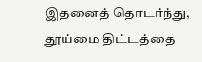இதனைத் தொடர்ந்து, தூய்மை திட்டத்தை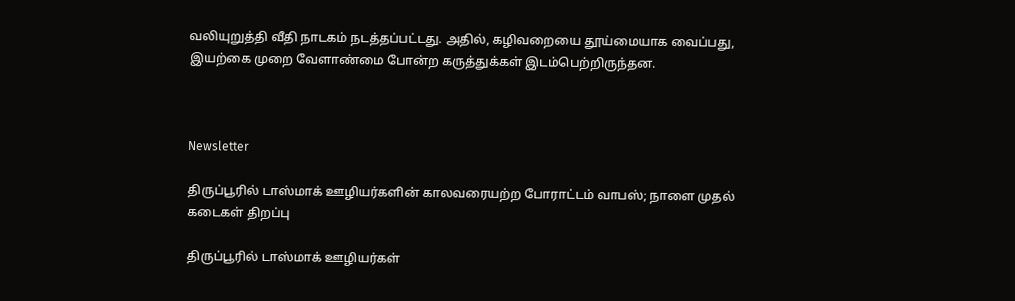வலியுறுத்தி வீதி நாடகம் நடத்தப்பட்டது. அதில், கழிவறையை தூய்மையாக வைப்பது, இயற்கை முறை வேளாண்மை போன்ற கருத்துக்கள் இடம்பெற்றிருந்தன.



Newsletter

திருப்பூரில் டாஸ்மாக் ஊழியர்களின் காலவரையற்ற போராட்டம் வாபஸ்; நாளை முதல் கடைகள் திறப்பு

திருப்பூரில் டாஸ்மாக் ஊழியர்கள்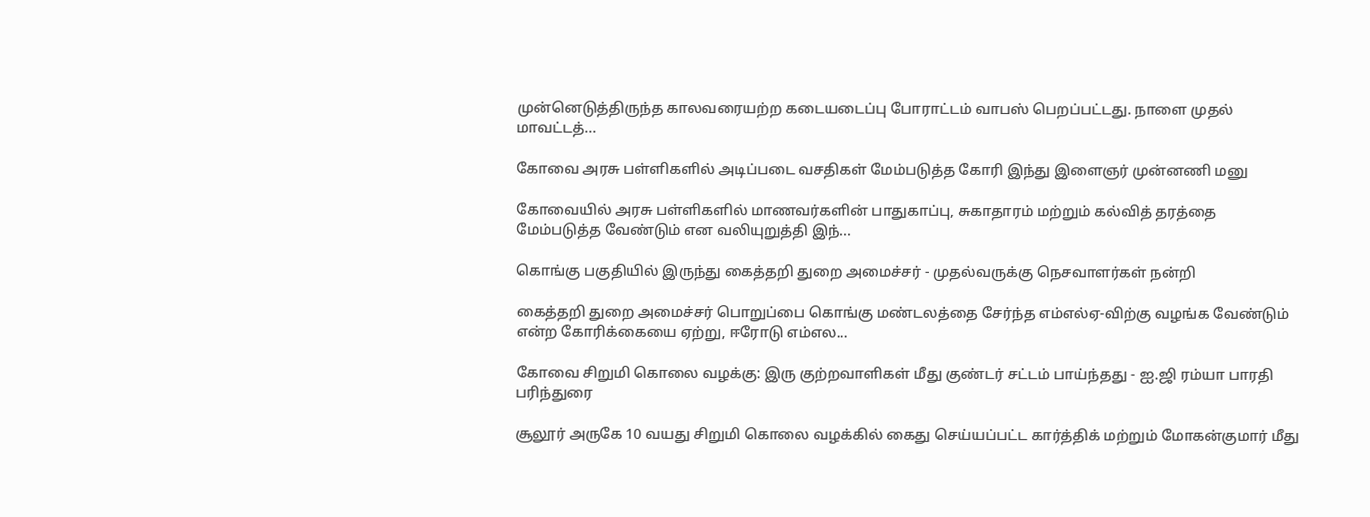முன்னெடுத்திருந்த காலவரையற்ற கடையடைப்பு போராட்டம் வாபஸ் பெறப்பட்டது. நாளை முதல் மாவட்டத்...

கோவை அரசு பள்ளிகளில் அடிப்படை வசதிகள் மேம்படுத்த கோரி இந்து இளைஞர் முன்னணி மனு

கோவையில் அரசு பள்ளிகளில் மாணவர்களின் பாதுகாப்பு, சுகாதாரம் மற்றும் கல்வித் தரத்தை மேம்படுத்த வேண்டும் என வலியுறுத்தி இந்...

கொங்கு பகுதியில் இருந்து கைத்தறி துறை அமைச்சர் - முதல்வருக்கு நெசவாளர்கள் நன்றி

கைத்தறி துறை அமைச்சர் பொறுப்பை கொங்கு மண்டலத்தை சேர்ந்த எம்எல்ஏ-விற்கு வழங்க வேண்டும் என்ற கோரிக்கையை ஏற்று, ஈரோடு எம்எல...

கோவை சிறுமி கொலை வழக்கு: இரு குற்றவாளிகள் மீது குண்டர் சட்டம் பாய்ந்தது - ஐ.ஜி ரம்யா பாரதி பரிந்துரை

சூலூர் அருகே 10 வயது சிறுமி கொலை வழக்கில் கைது செய்யப்பட்ட கார்த்திக் மற்றும் மோகன்குமார் மீது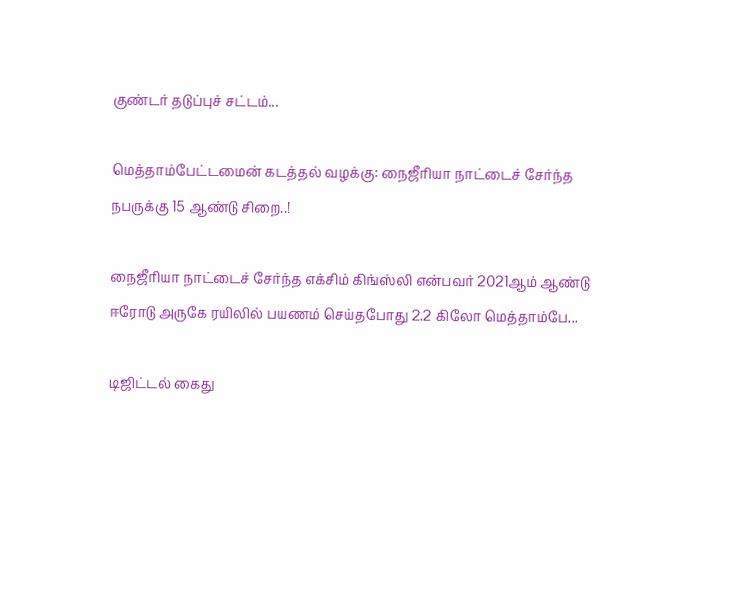குண்டர் தடுப்புச் சட்டம்...

மெத்தாம்பேட்டமைன் கடத்தல் வழக்கு: நைஜீரியா நாட்டைச் சேர்ந்த நபருக்கு 15 ஆண்டு சிறை..!

நைஜீரியா நாட்டைச் சேர்ந்த எக்சிம் கிங்ஸ்லி என்பவர் 2021ஆம் ஆண்டு ஈரோடு அருகே ரயிலில் பயணம் செய்தபோது 2.2 கிலோ மெத்தாம்பே...

டிஜிட்டல் கைது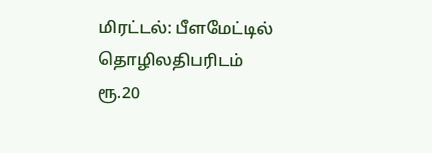மிரட்டல்: பீளமேட்டில் தொழிலதிபரிடம் ரூ.20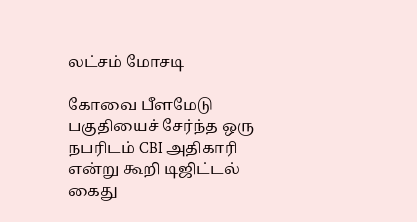லட்சம் மோசடி

கோவை பீளமேடு பகுதியைச் சேர்ந்த ஒரு நபரிடம் CBI அதிகாரி என்று கூறி டிஜிட்டல் கைது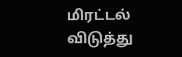மிரட்டல் விடுத்து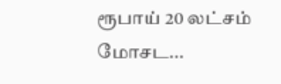ரூபாய் 20 லட்சம் மோசட...